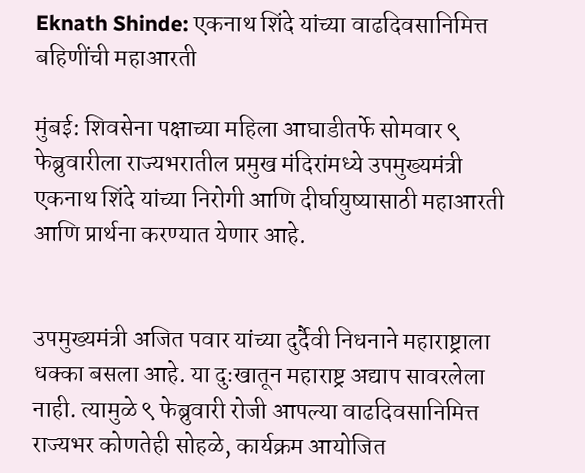Eknath Shinde: एकनाथ शिंदे यांच्या वाढदिवसानिमित्त बहिणींची महाआरती

मुंबई: शिवसेना पक्षाच्या महिला आघाडीतर्फे सोमवार ९ फेब्रुवारीला राज्यभरातील प्रमुख मंदिरांमध्ये उपमुख्यमंत्री एकनाथ शिंदे यांच्या निरोगी आणि दीर्घायुष्यासाठी महाआरती आणि प्रार्थना करण्यात येणार आहे.


उपमुख्यमंत्री अजित पवार यांच्या दुर्दैवी निधनाने महाराष्ट्राला धक्का बसला आहे. या दुःखातून महाराष्ट्र अद्याप सावरलेला नाही. त्यामुळे ९ फेब्रुवारी रोजी आपल्या वाढदिवसानिमित्त राज्यभर कोणतेही सोहळे, कार्यक्रम आयोजित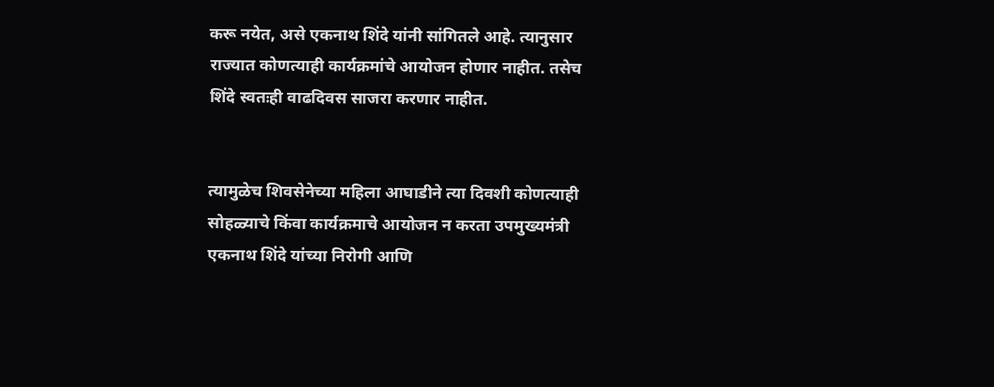करू नयेत, असे एकनाथ शिंदे यांनी सांगितले आहे. त्यानुसार राज्यात कोणत्याही कार्यक्रमांचे आयोजन होणार नाहीत. तसेच शिंदे स्वतःही वाढदिवस साजरा करणार नाहीत.


त्यामुळेच शिवसेनेच्या महिला आघाडीने त्या दिवशी कोणत्याही सोहळ्याचे किंवा कार्यक्रमाचे आयोजन न करता उपमुख्यमंत्री एकनाथ शिंदे यांच्या निरोगी आणि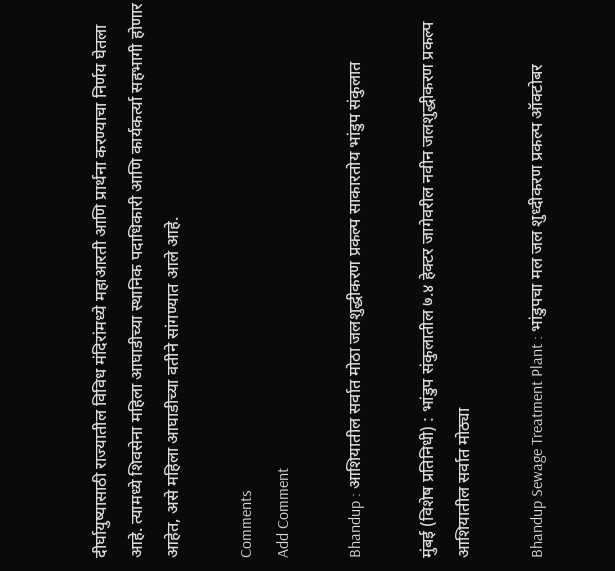दीर्घायुष्यासाठी राज्यातील विविध मंदिरांमध्ये महाआरती आणि प्रार्थना करण्याचा निर्णय घेतला आहे. त्यामध्ये शिवसेना महिला आघाडीच्या स्थानिक पदाधिकारी आणि कार्यकर्त्या सहभागी होणार आहेत, असे महिला आघाडीच्या वतीने सांगण्यात आले आहे.

Comments
Add Comment

Bhandup : आशियातील सर्वात मोठा जलशुद्धीकरण प्रकल्प साकारतोय भांडुप संकुलात

मुंबई (विशेष प्रतिनिधी) : भांडुप संकुलातील ७.४ हेक्‍टर जागेवरील नवीन जलशुद्धीकरण प्रकल्प आशियातील सर्वात मोठ्या

Bhandup Sewage Treatment Plant : भांडुपचा मल जल शुध्दीकरण प्रकल्प ऑक्टोबर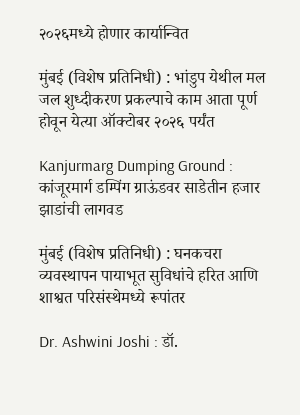२०२६मध्ये होणार कार्यान्वित

मुंबई (विशेष प्रतिनिधी) : भांडुप येथील मल जल शुध्दीकरण प्रकल्पाचे काम आता पूर्ण होवून येत्या ऑक्टोबर २०२६ पर्यंत

Kanjurmarg Dumping Ground : कांजूरमार्ग डम्पिंग ग्राऊंडवर साडेतीन हजार झाडांची लागवड

मुंबई (विशेष प्रतिनिधी) : घनकचरा व्यवस्थापन पायाभूत सुविधांचे हरित आणि शाश्वत परिसंस्थेमध्ये रूपांतर

Dr. Ashwini Joshi : डॉ.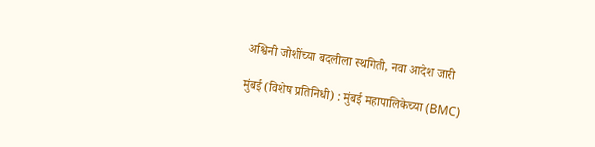अश्विनी जोशींच्या बदलीला स्थगिती, नवा आदेश जारी

मुंबई (विशेष प्रतिनिधी) : मुंबई महापालिकेच्या (BMC)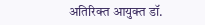अतिरिक्त आयुक्त डॉ.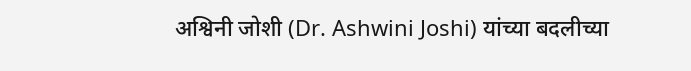अश्विनी जोशी (Dr. Ashwini Joshi) यांच्या बदलीच्या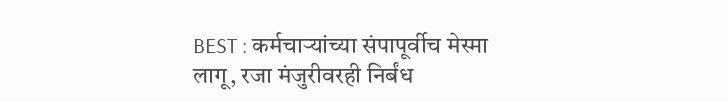BEST : कर्मचाऱ्यांच्या संपापूर्वीच मेस्मा लागू, रजा मंजुरीवरही निर्बंध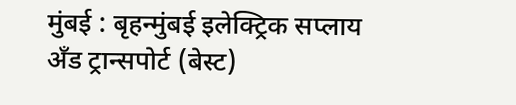मुंबई : बृहन्मुंबई इलेक्ट्रिक सप्लाय अँड ट्रान्सपोर्ट (बेस्ट)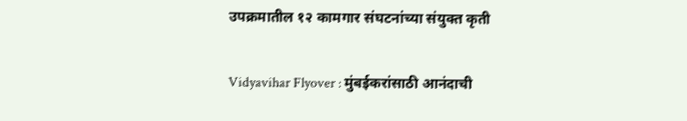उपक्रमातील १२ कामगार संघटनांच्या संयुक्त कृती

Vidyavihar Flyover : मुंबईकरांसाठी आनंदाची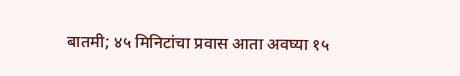बातमी; ४५ मिनिटांचा प्रवास आता अवघ्या १५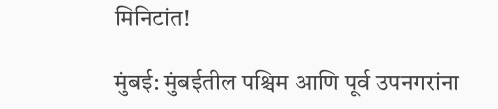मिनिटांत!

मुंबई: मुंबईतील पश्चिम आणि पूर्व उपनगरांना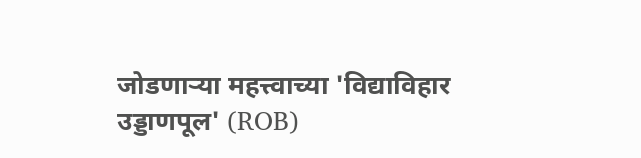जोडणाऱ्या महत्त्वाच्या 'विद्याविहार उड्डाणपूल' (ROB)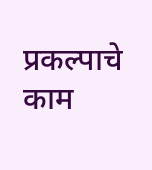प्रकल्पाचे काम